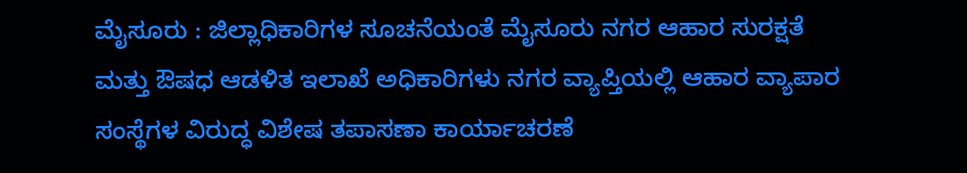ಮೈಸೂರು : ಜಿಲ್ಲಾಧಿಕಾರಿಗಳ ಸೂಚನೆಯಂತೆ ಮೈಸೂರು ನಗರ ಆಹಾರ ಸುರಕ್ಷತೆ ಮತ್ತು ಔಷಧ ಆಡಳಿತ ಇಲಾಖೆ ಅಧಿಕಾರಿಗಳು ನಗರ ವ್ಯಾಪ್ತಿಯಲ್ಲಿ ಆಹಾರ ವ್ಯಾಪಾರ ಸಂಸ್ಥೆಗಳ ವಿರುದ್ಧ ವಿಶೇಷ ತಪಾಸಣಾ ಕಾರ್ಯಾಚರಣೆ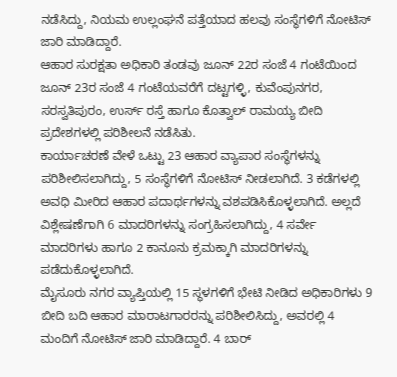ನಡೆಸಿದ್ದು, ನಿಯಮ ಉಲ್ಲಂಘನೆ ಪತ್ತೆಯಾದ ಹಲವು ಸಂಸ್ಥೆಗಳಿಗೆ ನೋಟಿಸ್ ಜಾರಿ ಮಾಡಿದ್ದಾರೆ.
ಆಹಾರ ಸುರಕ್ಷತಾ ಅಧಿಕಾರಿ ತಂಡವು ಜೂನ್ 22ರ ಸಂಜೆ 4 ಗಂಟೆಯಿಂದ ಜೂನ್ 23ರ ಸಂಜೆ 4 ಗಂಟೆಯವರೆಗೆ ದಟ್ಟಗಳ್ಳಿ, ಕುವೆಂಪುನಗರ, ಸರಸ್ವತಿಪುರಂ, ಉರ್ಸ್ ರಸ್ತೆ ಹಾಗೂ ಕೊತ್ವಾಲ್ ರಾಮಯ್ಯ ಬೀದಿ ಪ್ರದೇಶಗಳಲ್ಲಿ ಪರಿಶೀಲನೆ ನಡೆಸಿತು.
ಕಾರ್ಯಾಚರಣೆ ವೇಳೆ ಒಟ್ಟು 23 ಆಹಾರ ವ್ಯಾಪಾರ ಸಂಸ್ಥೆಗಳನ್ನು ಪರಿಶೀಲಿಸಲಾಗಿದ್ದು, 5 ಸಂಸ್ಥೆಗಳಿಗೆ ನೋಟಿಸ್ ನೀಡಲಾಗಿದೆ. 3 ಕಡೆಗಳಲ್ಲಿ ಅವಧಿ ಮೀರಿದ ಆಹಾರ ಪದಾರ್ಥಗಳನ್ನು ವಶಪಡಿಸಿಕೊಳ್ಳಲಾಗಿದೆ. ಅಲ್ಲದೆ ವಿಶ್ಲೇಷಣೆಗಾಗಿ 6 ಮಾದರಿಗಳನ್ನು ಸಂಗ್ರಹಿಸಲಾಗಿದ್ದು, 4 ಸರ್ವೇ ಮಾದರಿಗಳು ಹಾಗೂ 2 ಕಾನೂನು ಕ್ರಮಕ್ಕಾಗಿ ಮಾದರಿಗಳನ್ನು ಪಡೆದುಕೊಳ್ಳಲಾಗಿದೆ.
ಮೈಸೂರು ನಗರ ವ್ಯಾಪ್ತಿಯಲ್ಲಿ 15 ಸ್ಥಳಗಳಿಗೆ ಭೇಟಿ ನೀಡಿದ ಅಧಿಕಾರಿಗಳು 9 ಬೀದಿ ಬದಿ ಆಹಾರ ಮಾರಾಟಗಾರರನ್ನು ಪರಿಶೀಲಿಸಿದ್ದು, ಅವರಲ್ಲಿ 4 ಮಂದಿಗೆ ನೋಟಿಸ್ ಜಾರಿ ಮಾಡಿದ್ದಾರೆ. 4 ಬಾರ್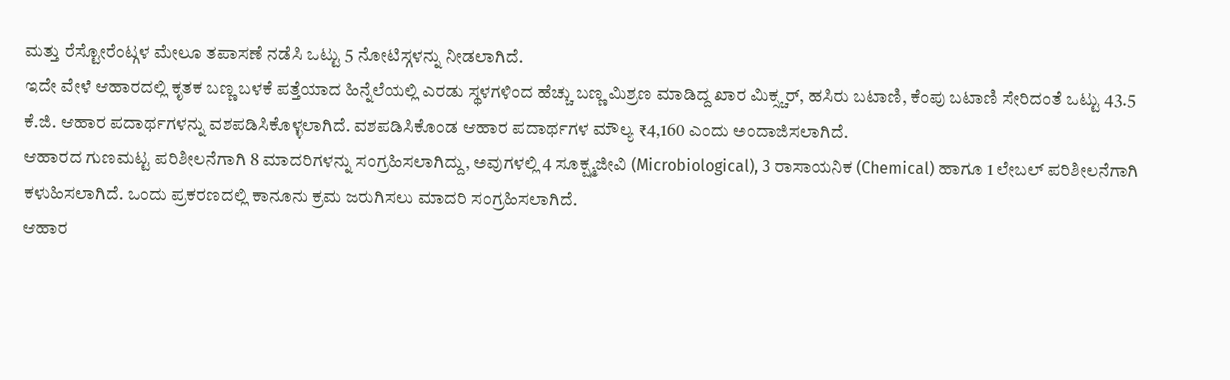ಮತ್ತು ರೆಸ್ಟೋರೆಂಟ್ಗಳ ಮೇಲೂ ತಪಾಸಣೆ ನಡೆಸಿ ಒಟ್ಟು 5 ನೋಟಿಸ್ಗಳನ್ನು ನೀಡಲಾಗಿದೆ.
ಇದೇ ವೇಳೆ ಆಹಾರದಲ್ಲಿ ಕೃತಕ ಬಣ್ಣ ಬಳಕೆ ಪತ್ತೆಯಾದ ಹಿನ್ನೆಲೆಯಲ್ಲಿ ಎರಡು ಸ್ಥಳಗಳಿಂದ ಹೆಚ್ಚು ಬಣ್ಣ ಮಿಶ್ರಣ ಮಾಡಿದ್ದ ಖಾರ ಮಿಕ್ಸ್ಚರ್, ಹಸಿರು ಬಟಾಣಿ, ಕೆಂಪು ಬಟಾಣಿ ಸೇರಿದಂತೆ ಒಟ್ಟು 43.5 ಕೆ.ಜಿ. ಆಹಾರ ಪದಾರ್ಥಗಳನ್ನು ವಶಪಡಿಸಿಕೊಳ್ಳಲಾಗಿದೆ. ವಶಪಡಿಸಿಕೊಂಡ ಆಹಾರ ಪದಾರ್ಥಗಳ ಮೌಲ್ಯ ₹4,160 ಎಂದು ಅಂದಾಜಿಸಲಾಗಿದೆ.
ಆಹಾರದ ಗುಣಮಟ್ಟ ಪರಿಶೀಲನೆಗಾಗಿ 8 ಮಾದರಿಗಳನ್ನು ಸಂಗ್ರಹಿಸಲಾಗಿದ್ದು, ಅವುಗಳಲ್ಲಿ 4 ಸೂಕ್ಷ್ಮಜೀವಿ (Microbiological), 3 ರಾಸಾಯನಿಕ (Chemical) ಹಾಗೂ 1 ಲೇಬಲ್ ಪರಿಶೀಲನೆಗಾಗಿ ಕಳುಹಿಸಲಾಗಿದೆ. ಒಂದು ಪ್ರಕರಣದಲ್ಲಿ ಕಾನೂನು ಕ್ರಮ ಜರುಗಿಸಲು ಮಾದರಿ ಸಂಗ್ರಹಿಸಲಾಗಿದೆ.
ಆಹಾರ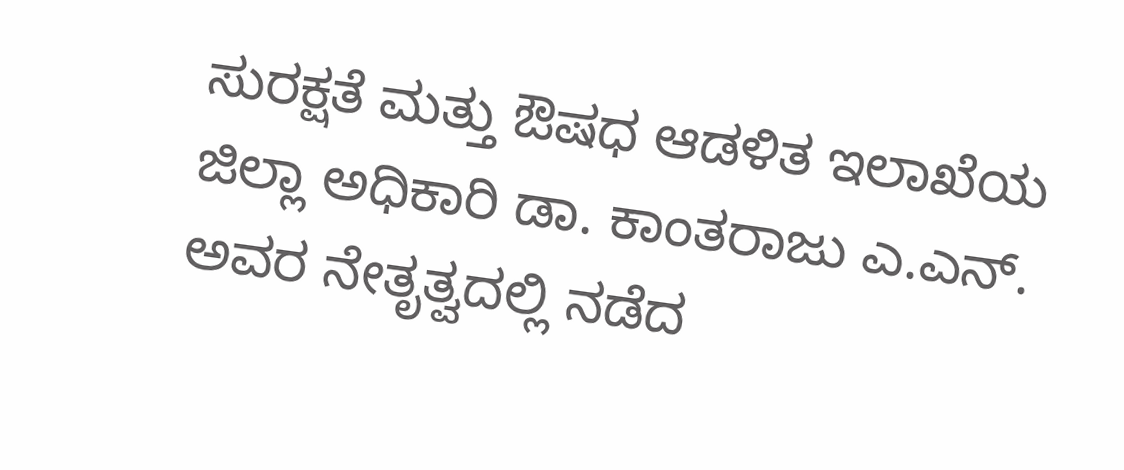ಸುರಕ್ಷತೆ ಮತ್ತು ಔಷಧ ಆಡಳಿತ ಇಲಾಖೆಯ ಜಿಲ್ಲಾ ಅಧಿಕಾರಿ ಡಾ. ಕಾಂತರಾಜು ಎ.ಎನ್. ಅವರ ನೇತೃತ್ವದಲ್ಲಿ ನಡೆದ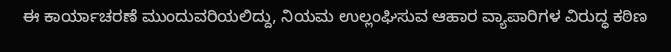ಈ ಕಾರ್ಯಾಚರಣೆ ಮುಂದುವರಿಯಲಿದ್ದು, ನಿಯಮ ಉಲ್ಲಂಘಿಸುವ ಆಹಾರ ವ್ಯಾಪಾರಿಗಳ ವಿರುದ್ಧ ಕಠಿಣ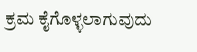ಕ್ರಮ ಕೈಗೊಳ್ಳಲಾಗುವುದು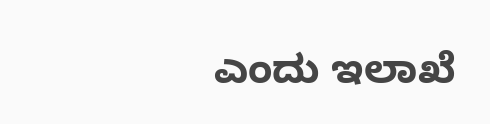ಎಂದು ಇಲಾಖೆ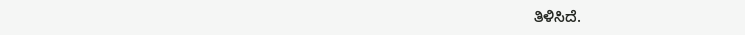ತಿಳಿಸಿದೆ.